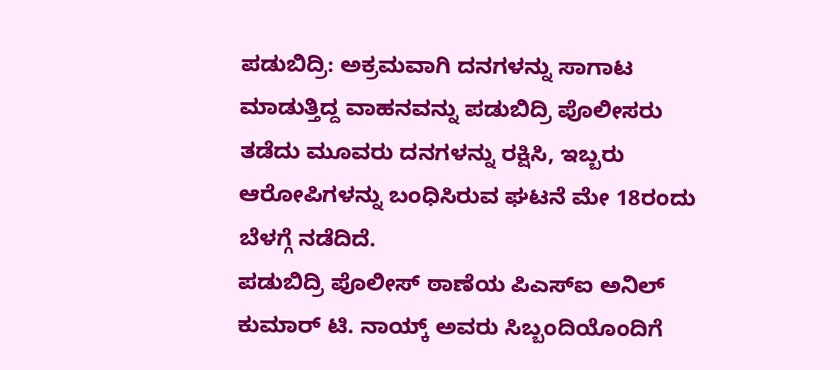ಪಡುಬಿದ್ರಿ: ಅಕ್ರಮವಾಗಿ ದನಗಳನ್ನು ಸಾಗಾಟ ಮಾಡುತ್ತಿದ್ದ ವಾಹನವನ್ನು ಪಡುಬಿದ್ರಿ ಪೊಲೀಸರು ತಡೆದು ಮೂವರು ದನಗಳನ್ನು ರಕ್ಷಿಸಿ, ಇಬ್ಬರು ಆರೋಪಿಗಳನ್ನು ಬಂಧಿಸಿರುವ ಘಟನೆ ಮೇ 18ರಂದು ಬೆಳಗ್ಗೆ ನಡೆದಿದೆ.
ಪಡುಬಿದ್ರಿ ಪೊಲೀಸ್ ಠಾಣೆಯ ಪಿಎಸ್ಐ ಅನಿಲ್ ಕುಮಾರ್ ಟಿ. ನಾಯ್ಕ್ ಅವರು ಸಿಬ್ಬಂದಿಯೊಂದಿಗೆ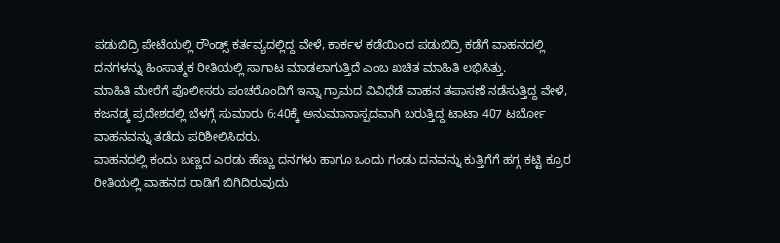ಪಡುಬಿದ್ರಿ ಪೇಟೆಯಲ್ಲಿ ರೌಂಡ್ಸ್ ಕರ್ತವ್ಯದಲ್ಲಿದ್ದ ವೇಳೆ, ಕಾರ್ಕಳ ಕಡೆಯಿಂದ ಪಡುಬಿದ್ರಿ ಕಡೆಗೆ ವಾಹನದಲ್ಲಿ ದನಗಳನ್ನು ಹಿಂಸಾತ್ಮಕ ರೀತಿಯಲ್ಲಿ ಸಾಗಾಟ ಮಾಡಲಾಗುತ್ತಿದೆ ಎಂಬ ಖಚಿತ ಮಾಹಿತಿ ಲಭಿಸಿತ್ತು.
ಮಾಹಿತಿ ಮೇರೆಗೆ ಪೊಲೀಸರು ಪಂಚರೊಂದಿಗೆ ಇನ್ನಾ ಗ್ರಾಮದ ವಿವಿಧೆಡೆ ವಾಹನ ತಪಾಸಣೆ ನಡೆಸುತ್ತಿದ್ದ ವೇಳೆ, ಕಜನಡ್ಕ ಪ್ರದೇಶದಲ್ಲಿ ಬೆಳಗ್ಗೆ ಸುಮಾರು 6:40ಕ್ಕೆ ಅನುಮಾನಾಸ್ಪದವಾಗಿ ಬರುತ್ತಿದ್ದ ಟಾಟಾ 407 ಟರ್ಬೋ ವಾಹನವನ್ನು ತಡೆದು ಪರಿಶೀಲಿಸಿದರು.
ವಾಹನದಲ್ಲಿ ಕಂದು ಬಣ್ಣದ ಎರಡು ಹೆಣ್ಣು ದನಗಳು ಹಾಗೂ ಒಂದು ಗಂಡು ದನವನ್ನು ಕುತ್ತಿಗೆಗೆ ಹಗ್ಗ ಕಟ್ಟಿ ಕ್ರೂರ ರೀತಿಯಲ್ಲಿ ವಾಹನದ ರಾಡಿಗೆ ಬಿಗಿದಿರುವುದು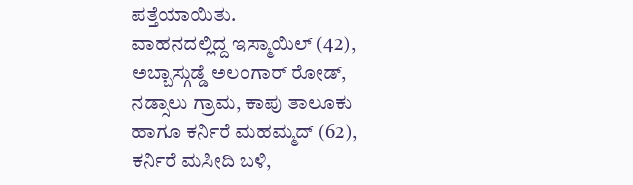ಪತ್ತೆಯಾಯಿತು.
ವಾಹನದಲ್ಲಿದ್ದ ಇಸ್ಮಾಯಿಲ್ (42), ಅಬ್ಬಾಸ್ಗುಡ್ಡೆ ಅಲಂಗಾರ್ ರೋಡ್, ನಡ್ಸಾಲು ಗ್ರಾಮ, ಕಾಪು ತಾಲೂಕು ಹಾಗೂ ಕರ್ನಿರೆ ಮಹಮ್ಮದ್ (62), ಕರ್ನಿರೆ ಮಸೀದಿ ಬಳಿ,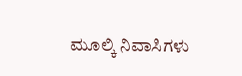ಮೂಲ್ಕಿ ನಿವಾಸಿಗಳು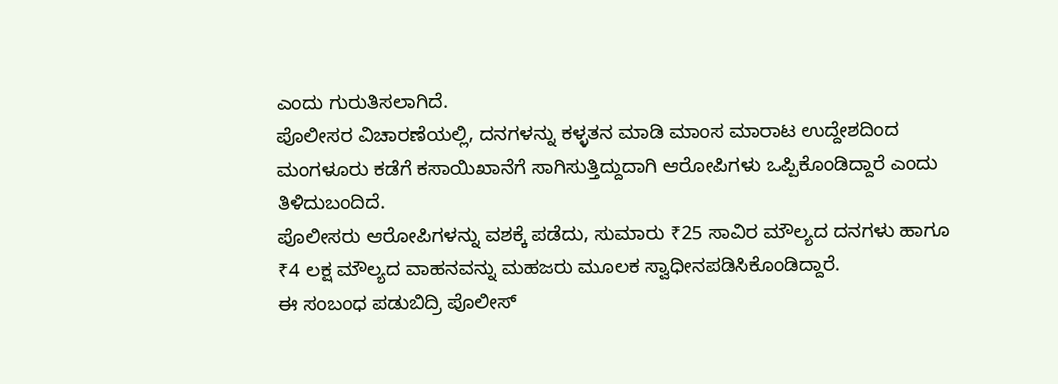ಎಂದು ಗುರುತಿಸಲಾಗಿದೆ.
ಪೊಲೀಸರ ವಿಚಾರಣೆಯಲ್ಲಿ, ದನಗಳನ್ನು ಕಳ್ಳತನ ಮಾಡಿ ಮಾಂಸ ಮಾರಾಟ ಉದ್ದೇಶದಿಂದ ಮಂಗಳೂರು ಕಡೆಗೆ ಕಸಾಯಿಖಾನೆಗೆ ಸಾಗಿಸುತ್ತಿದ್ದುದಾಗಿ ಆರೋಪಿಗಳು ಒಪ್ಪಿಕೊಂಡಿದ್ದಾರೆ ಎಂದು ತಿಳಿದುಬಂದಿದೆ.
ಪೊಲೀಸರು ಆರೋಪಿಗಳನ್ನು ವಶಕ್ಕೆ ಪಡೆದು, ಸುಮಾರು ₹25 ಸಾವಿರ ಮೌಲ್ಯದ ದನಗಳು ಹಾಗೂ ₹4 ಲಕ್ಷ ಮೌಲ್ಯದ ವಾಹನವನ್ನು ಮಹಜರು ಮೂಲಕ ಸ್ವಾಧೀನಪಡಿಸಿಕೊಂಡಿದ್ದಾರೆ.
ಈ ಸಂಬಂಧ ಪಡುಬಿದ್ರಿ ಪೊಲೀಸ್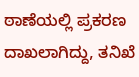ಠಾಣೆಯಲ್ಲಿ ಪ್ರಕರಣ ದಾಖಲಾಗಿದ್ದು, ತನಿಖೆ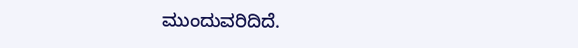ಮುಂದುವರಿದಿದೆ.